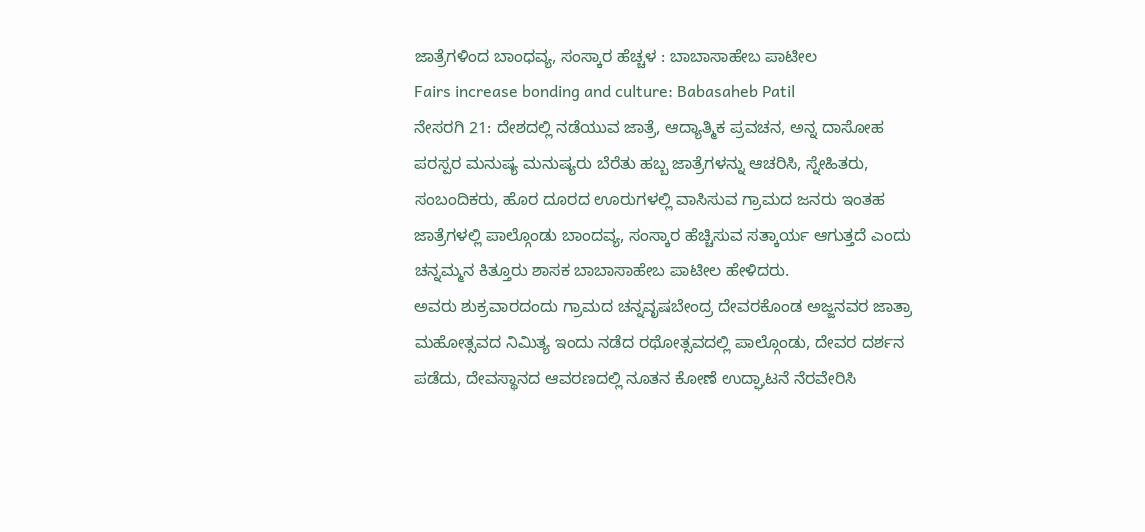ಜಾತ್ರೆಗಳಿಂದ ಬಾಂಧವ್ಯ, ಸಂಸ್ಕಾರ ಹೆಚ್ಚಳ : ಬಾಬಾಸಾಹೇಬ ಪಾಟೀಲ
Fairs increase bonding and culture: Babasaheb Patil
ನೇಸರಗಿ 21: ದೇಶದಲ್ಲಿ ನಡೆಯುವ ಜಾತ್ರೆ, ಆದ್ಯಾತ್ಮಿಕ ಪ್ರವಚನ, ಅನ್ನ ದಾಸೋಹ ಪರಸ್ಪರ ಮನುಷ್ಯ ಮನುಷ್ಯರು ಬೆರೆತು ಹಬ್ಬ ಜಾತ್ರೆಗಳನ್ನು ಆಚರಿಸಿ, ಸ್ನೇಹಿತರು, ಸಂಬಂದಿಕರು, ಹೊರ ದೂರದ ಊರುಗಳಲ್ಲಿ ವಾಸಿಸುವ ಗ್ರಾಮದ ಜನರು ಇಂತಹ ಜಾತ್ರೆಗಳಲ್ಲಿ ಪಾಲ್ಗೊಂಡು ಬಾಂದವ್ಯ, ಸಂಸ್ಕಾರ ಹೆಚ್ಚಿಸುವ ಸತ್ಕಾರ್ಯ ಆಗುತ್ತದೆ ಎಂದು ಚನ್ನಮ್ಮನ ಕಿತ್ತೂರು ಶಾಸಕ ಬಾಬಾಸಾಹೇಬ ಪಾಟೀಲ ಹೇಳಿದರು.
ಅವರು ಶುಕ್ರವಾರದಂದು ಗ್ರಾಮದ ಚನ್ನವೃಷಬೇಂದ್ರ ದೇವರಕೊಂಡ ಅಜ್ಜನವರ ಜಾತ್ರಾ ಮಹೋತ್ಸವದ ನಿಮಿತ್ಯ ಇಂದು ನಡೆದ ರಥೋತ್ಸವದಲ್ಲಿ ಪಾಲ್ಗೊಂಡು, ದೇವರ ದರ್ಶನ ಪಡೆದು, ದೇವಸ್ಥಾನದ ಆವರಣದಲ್ಲಿ ನೂತನ ಕೋಣೆ ಉದ್ಘಾಟನೆ ನೆರವೇರಿಸಿ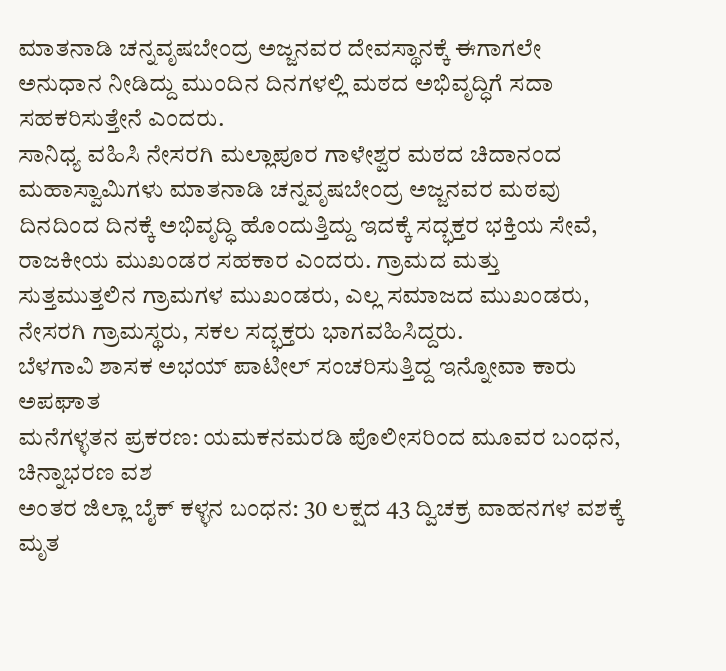ಮಾತನಾಡಿ ಚನ್ನವೃಷಬೇಂದ್ರ ಅಜ್ಜನವರ ದೇವಸ್ಥಾನಕ್ಕೆ ಈಗಾಗಲೇ ಅನುಧಾನ ನೀಡಿದ್ದು ಮುಂದಿನ ದಿನಗಳಲ್ಲಿ ಮಠದ ಅಭಿವೃದ್ಧಿಗೆ ಸದಾ ಸಹಕರಿಸುತ್ತೇನೆ ಎಂದರು.
ಸಾನಿಧ್ಯ ವಹಿಸಿ ನೇಸರಗಿ ಮಲ್ಲಾಪೂರ ಗಾಳೇಶ್ವರ ಮಠದ ಚಿದಾನಂದ ಮಹಾಸ್ವಾಮಿಗಳು ಮಾತನಾಡಿ ಚನ್ನವೃಷಬೇಂದ್ರ ಅಜ್ಜನವರ ಮಠವು ದಿನದಿಂದ ದಿನಕ್ಕೆ ಅಭಿವೃದ್ಧಿ ಹೊಂದುತ್ತಿದ್ದು ಇದಕ್ಕೆ ಸದ್ಭಕ್ತರ ಭಕ್ತಿಯ ಸೇವೆ, ರಾಜಕೀಯ ಮುಖಂಡರ ಸಹಕಾರ ಎಂದರು. ಗ್ರಾಮದ ಮತ್ತು ಸುತ್ತಮುತ್ತಲಿನ ಗ್ರಾಮಗಳ ಮುಖಂಡರು, ಎಲ್ಲ ಸಮಾಜದ ಮುಖಂಡರು, ನೇಸರಗಿ ಗ್ರಾಮಸ್ಥರು, ಸಕಲ ಸದ್ಭಕ್ತರು ಭಾಗವಹಿಸಿದ್ದರು.
ಬೆಳಗಾವಿ ಶಾಸಕ ಅಭಯ್ ಪಾಟೀಲ್ ಸಂಚರಿಸುತ್ತಿದ್ದ ಇನ್ನೋವಾ ಕಾರು ಅಪಘಾತ
ಮನೆಗಳ್ಳತನ ಪ್ರಕರಣ: ಯಮಕನಮರಡಿ ಪೊಲೀಸರಿಂದ ಮೂವರ ಬಂಧನ, ಚಿನ್ನಾಭರಣ ವಶ
ಅಂತರ ಜಿಲ್ಲಾ ಬೈಕ್ ಕಳ್ಳನ ಬಂಧನ: 30 ಲಕ್ಷದ 43 ದ್ವಿಚಕ್ರ ವಾಹನಗಳ ವಶಕ್ಕೆ
ಮೃತ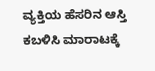ವ್ಯಕ್ತಿಯ ಹೆಸರಿನ ಆಸ್ತಿ ಕಬಳಿಸಿ ಮಾರಾಟಕ್ಕೆ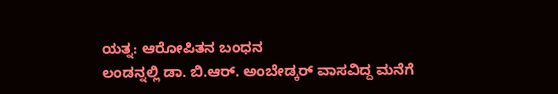ಯತ್ನ: ಆರೋಪಿತನ ಬಂಧನ
ಲಂಡನ್ನಲ್ಲಿ ಡಾ. ಬಿ.ಆರ್. ಅಂಬೇಡ್ಕರ್ ವಾಸವಿದ್ದ ಮನೆಗೆ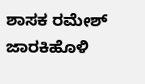ಶಾಸಕ ರಮೇಶ್ ಜಾರಕಿಹೊಳಿ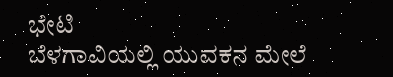ಭೇಟಿ
ಬೆಳಗಾವಿಯಲ್ಲಿ ಯುವಕನ ಮೇಲೆ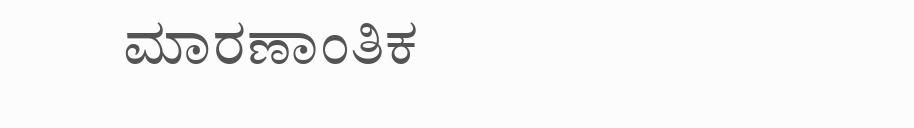ಮಾರಣಾಂತಿಕ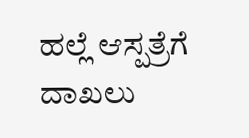ಹಲ್ಲೆ ಆಸ್ಪತ್ರೆಗೆ ದಾಖಲು